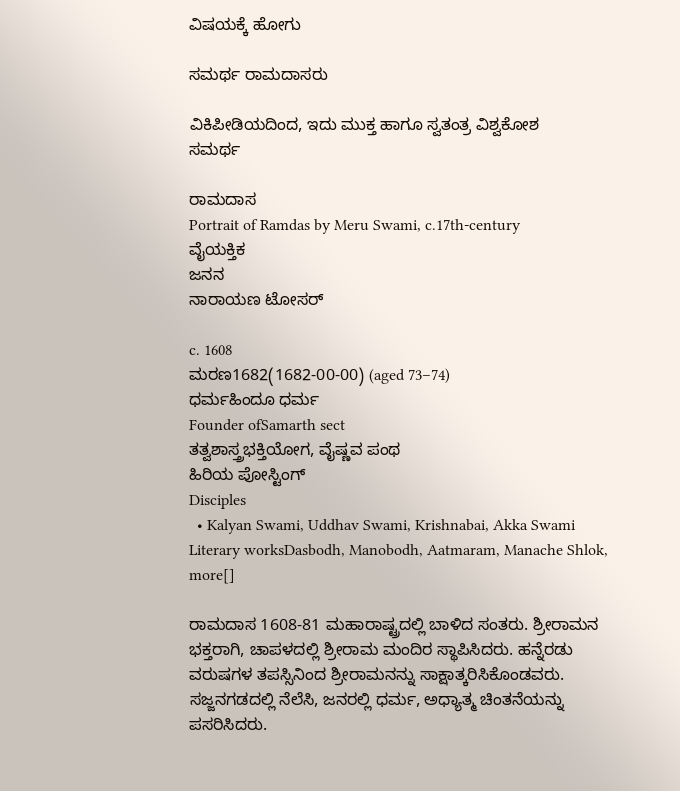ವಿಷಯಕ್ಕೆ ಹೋಗು

ಸಮರ್ಥ ರಾಮದಾಸರು

ವಿಕಿಪೀಡಿಯದಿಂದ, ಇದು ಮುಕ್ತ ಹಾಗೂ ಸ್ವತಂತ್ರ ವಿಶ್ವಕೋಶ
ಸಮರ್ಥ

ರಾಮದಾಸ
Portrait of Ramdas by Meru Swami, c.17th-century
ವೈಯಕ್ತಿಕ
ಜನನ
ನಾರಾಯಣ ಟೋಸರ್

c. 1608
ಮರಣ1682(1682-00-00) (aged 73–74)
ಧರ್ಮಹಿಂದೂ ಧರ್ಮ
Founder ofSamarth sect
ತತ್ವಶಾಸ್ತ್ರಭಕ್ತಿಯೋಗ, ವೈಷ್ಣವ ಪಂಥ
ಹಿರಿಯ ಪೋಸ್ಟಿಂಗ್
Disciples
  • Kalyan Swami, Uddhav Swami, Krishnabai, Akka Swami
Literary worksDasbodh, Manobodh, Aatmaram, Manache Shlok, more[]

ರಾಮದಾಸ 1608-81 ಮಹಾರಾಷ್ಟ್ರದಲ್ಲಿ ಬಾಳಿದ ಸಂತರು. ಶ್ರೀರಾಮನ ಭಕ್ತರಾಗಿ, ಚಾಪಳದಲ್ಲಿ ಶ್ರೀರಾಮ ಮಂದಿರ ಸ್ಥಾಪಿಸಿದರು. ಹನ್ನೆರಡು ವರುಷಗಳ ತಪಸ್ಸಿನಿಂದ ಶ್ರೀರಾಮನನ್ನು ಸಾಕ್ಷಾತ್ಕರಿಸಿಕೊಂಡವರು. ಸಜ್ಜನಗಡದಲ್ಲಿ ನೆಲೆಸಿ, ಜನರಲ್ಲಿ ಧರ್ಮ, ಅಧ್ಯಾತ್ಮ ಚಿಂತನೆಯನ್ನು ಪಸರಿಸಿದರು.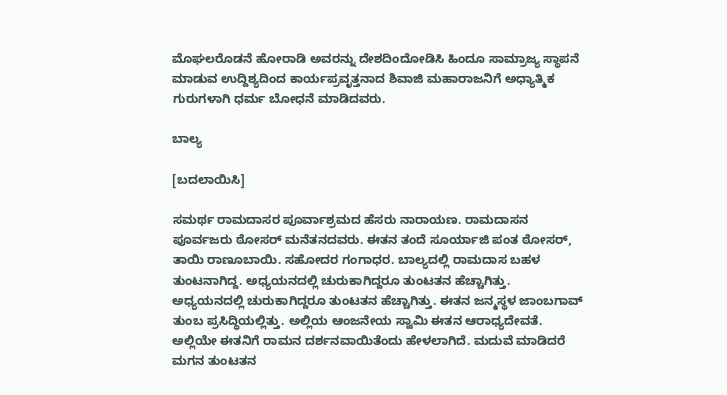ಮೊಘಲರೊಡನೆ ಹೋರಾಡಿ ಅವರನ್ನು ದೇಶದಿಂದೋಡಿಸಿ ಹಿಂದೂ ಸಾಮ್ರಾಜ್ಯ ಸ್ಥಾಪನೆ ಮಾಡುವ ಉದ್ದಿಶ್ಯದಿಂದ ಕಾರ್ಯಪ್ರವೃತ್ತನಾದ ಶಿವಾಜಿ ಮಹಾರಾಜನಿಗೆ ಅಧ್ಯಾತ್ಮಿಕ ಗುರುಗಳಾಗಿ ಧರ್ಮ ಬೋಧನೆ ಮಾಡಿದವರು.

ಬಾಲ್ಯ

[ಬದಲಾಯಿಸಿ]

ಸಮರ್ಥ ರಾಮದಾಸರ ಪೂರ್ವಾಶ್ರಮದ ಹೆಸರು ನಾರಾಯಣ. ರಾಮದಾಸನ ಪೂರ್ವಜರು ಠೋಸರ್ ಮನೆತನದವರು. ಈತನ ತಂದೆ ಸೂರ್ಯಾಜಿ ಪಂತ ಠೋಸರ್, ತಾಯಿ ರಾಣೂಬಾಯಿ. ಸಹೋದರ ಗಂಗಾಧರ. ಬಾಲ್ಯದಲ್ಲಿ ರಾಮದಾಸ ಬಹಳ ತುಂಟನಾಗಿದ್ದ. ಅಧ್ಯಯನದಲ್ಲಿ ಚುರುಕಾಗಿದ್ದರೂ ತುಂಟತನ ಹೆಚ್ಚಾಗಿತ್ತು. ಅಧ್ಯಯನದಲ್ಲಿ ಚುರುಕಾಗಿದ್ದರೂ ತುಂಟತನ ಹೆಚ್ಚಾಗಿತ್ತು. ಈತನ ಜನ್ಮಸ್ಥಳ ಜಾಂಬಗಾವ್ ತುಂಬ ಪ್ರಸಿದ್ಧಿಯಲ್ಲಿತ್ತು. ಅಲ್ಲಿಯ ಆಂಜನೇಯ ಸ್ವಾಮಿ ಈತನ ಆರಾಧ್ಯದೇವತೆ. ಅಲ್ಲಿಯೇ ಈತನಿಗೆ ರಾಮನ ದರ್ಶನವಾಯಿತೆಂದು ಹೇಳಲಾಗಿದೆ. ಮದುವೆ ಮಾಡಿದರೆ ಮಗನ ತುಂಟತನ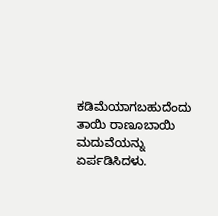ಕಡಿಮೆಯಾಗಬಹುದೆಂದು ತಾಯಿ ರಾಣೂಬಾಯಿ ಮದುವೆಯನ್ನು ಏರ್ಪಡಿಸಿದಳು.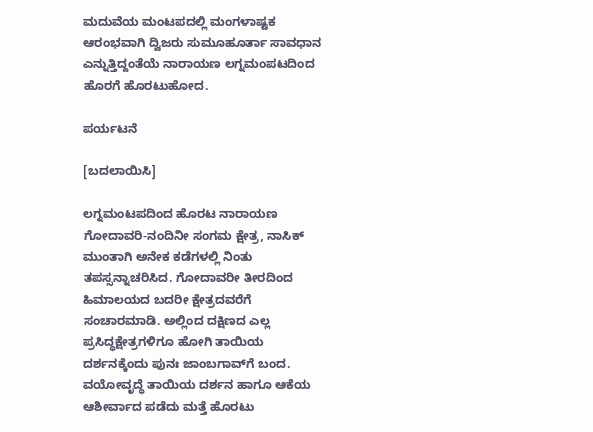ಮದುವೆಯ ಮಂಟಪದಲ್ಲಿ ಮಂಗಳಾಷ್ಟಕ ಆರಂಭವಾಗಿ ದ್ವಿಜರು ಸುಮೂಹೂರ್ತಾ ಸಾವಧಾನ ಎನ್ನುತ್ತಿದ್ದಂತೆಯೆ ನಾರಾಯಣ ಲಗ್ನಮಂಪಟದಿಂದ ಹೊರಗೆ ಹೊರಟುಹೋದ.

ಪರ್ಯಟನೆ

[ಬದಲಾಯಿಸಿ]

ಲಗ್ನಮಂಟಪದಿಂದ ಹೊರಟ ನಾರಾಯಣ ಗೋದಾವರಿ-ನಂದಿನೀ ಸಂಗಮ ಕ್ಷೇತ್ರ, ನಾಸಿಕ್ ಮುಂತಾಗಿ ಅನೇಕ ಕಡೆಗಳಲ್ಲಿ ನಿಂತು ತಪಸ್ಸನ್ನಾಚರಿಸಿದ. ಗೋದಾವರೀ ತೀರದಿಂದ ಹಿಮಾಲಯದ ಬದರೀ ಕ್ಷೇತ್ರದವರೆಗೆ ಸಂಚಾರಮಾಡಿ. ಅಲ್ಲಿಂದ ದಕ್ಷಿಣದ ಎಲ್ಲ ಪ್ರಸಿದ್ಧಕ್ಷೇತ್ರಗಳಿಗೂ ಹೋಗಿ ತಾಯಿಯ ದರ್ಶನಕ್ಕೆಂದು ಪುನಃ ಜಾಂಬಗಾವ್‍ಗೆ ಬಂದ. ವಯೋವೃದ್ಧೆ ತಾಯಿಯ ದರ್ಶನ ಹಾಗೂ ಆಕೆಯ ಆಶೀರ್ವಾದ ಪಡೆದು ಮತ್ತೆ ಹೊರಟು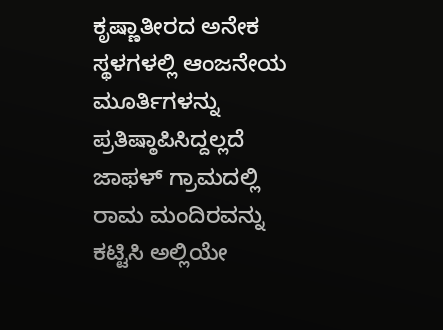ಕೃಷ್ಣಾತೀರದ ಅನೇಕ ಸ್ಥಳಗಳಲ್ಲಿ ಆಂಜನೇಯ ಮೂರ್ತಿಗಳನ್ನು ಪ್ರತಿಷ್ಠಾಪಿಸಿದ್ದಲ್ಲದೆ ಜಾಫಳ್ ಗ್ರಾಮದಲ್ಲಿ ರಾಮ ಮಂದಿರವನ್ನು ಕಟ್ಟಿಸಿ ಅಲ್ಲಿಯೇ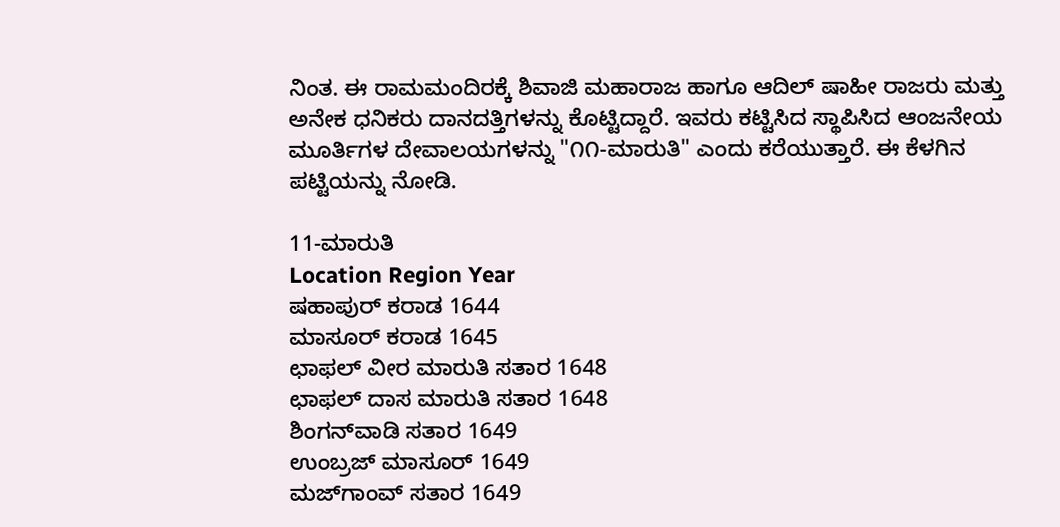ನಿಂತ. ಈ ರಾಮಮಂದಿರಕ್ಕೆ ಶಿವಾಜಿ ಮಹಾರಾಜ ಹಾಗೂ ಆದಿಲ್ ಷಾಹೀ ರಾಜರು ಮತ್ತು ಅನೇಕ ಧನಿಕರು ದಾನದತ್ತಿಗಳನ್ನು ಕೊಟ್ಟಿದ್ದಾರೆ. ಇವರು ಕಟ್ಟಿಸಿದ ಸ್ಥಾಪಿಸಿದ ಆಂಜನೇಯ ಮೂರ್ತಿಗಳ ದೇವಾಲಯಗಳನ್ನು "೧೧-ಮಾರುತಿ" ಎಂದು ಕರೆಯುತ್ತಾರೆ. ಈ ಕೆಳಗಿನ ಪಟ್ಟಿಯನ್ನು ನೋಡಿ.

11-ಮಾರುತಿ
Location Region Year
ಷಹಾಪುರ್ ಕರಾಡ 1644
ಮಾಸೂರ್ ಕರಾಡ 1645
ಛಾಫಲ್ ವೀರ ಮಾರುತಿ ಸತಾರ 1648
ಛಾಫಲ್ ದಾಸ ಮಾರುತಿ ಸತಾರ 1648
ಶಿಂಗನ್‍ವಾಡಿ ಸತಾರ 1649
ಉಂಬ್ರಜ್ ಮಾಸೂರ್ 1649
ಮಜ್‍ಗಾಂವ್ ಸತಾರ 1649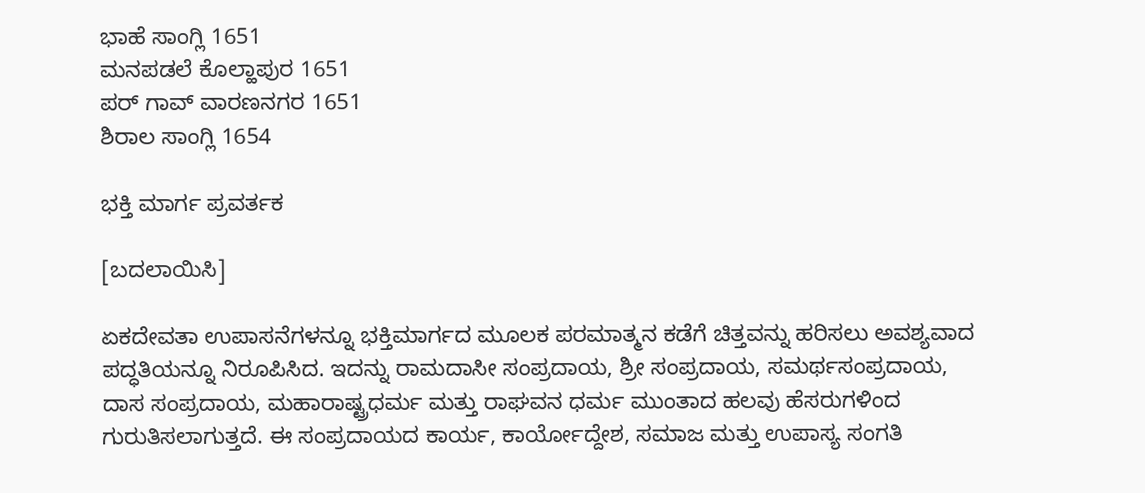ಭಾಹೆ ಸಾಂಗ್ಲಿ 1651
ಮನಪಡಲೆ ಕೊಲ್ಹಾಪುರ 1651
ಪರ್ ಗಾವ್ ವಾರಣನಗರ 1651
ಶಿರಾಲ ಸಾಂಗ್ಲಿ 1654

ಭಕ್ತಿ ಮಾರ್ಗ ಪ್ರವರ್ತಕ

[ಬದಲಾಯಿಸಿ]

ಏಕದೇವತಾ ಉಪಾಸನೆಗಳನ್ನೂ ಭಕ್ತಿಮಾರ್ಗದ ಮೂಲಕ ಪರಮಾತ್ಮನ ಕಡೆಗೆ ಚಿತ್ತವನ್ನು ಹರಿಸಲು ಅವಶ್ಯವಾದ ಪದ್ಧತಿಯನ್ನೂ ನಿರೂಪಿಸಿದ. ಇದನ್ನು ರಾಮದಾಸೀ ಸಂಪ್ರದಾಯ, ಶ್ರೀ ಸಂಪ್ರದಾಯ, ಸಮರ್ಥಸಂಪ್ರದಾಯ, ದಾಸ ಸಂಪ್ರದಾಯ, ಮಹಾರಾಷ್ಟ್ರಧರ್ಮ ಮತ್ತು ರಾಘವನ ಧರ್ಮ ಮುಂತಾದ ಹಲವು ಹೆಸರುಗಳಿಂದ ಗುರುತಿಸಲಾಗುತ್ತದೆ. ಈ ಸಂಪ್ರದಾಯದ ಕಾರ್ಯ, ಕಾರ್ಯೋದ್ದೇಶ, ಸಮಾಜ ಮತ್ತು ಉಪಾಸ್ಯ ಸಂಗತಿ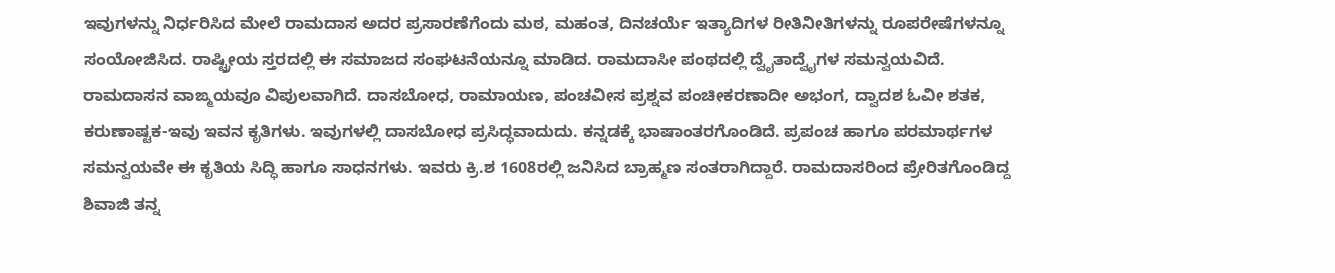ಇವುಗಳನ್ನು ನಿರ್ಧರಿಸಿದ ಮೇಲೆ ರಾಮದಾಸ ಅದರ ಪ್ರಸಾರಣೆಗೆಂದು ಮಠ, ಮಹಂತ, ದಿನಚರ್ಯೆ ಇತ್ಯಾದಿಗಳ ರೀತಿನೀತಿಗಳನ್ನು ರೂಪರೇಷೆಗಳನ್ನೂ ಸಂಯೋಜಿಸಿದ. ರಾಷ್ಟ್ರೀಯ ಸ್ತರದಲ್ಲಿ ಈ ಸಮಾಜದ ಸಂಘಟನೆಯನ್ನೂ ಮಾಡಿದ. ರಾಮದಾಸೀ ಪಂಥದಲ್ಲಿ ದ್ವೈತಾದ್ವೈಗಳ ಸಮನ್ವಯವಿದೆ. ರಾಮದಾಸನ ವಾಙ್ಮಯವೂ ವಿಪುಲವಾಗಿದೆ. ದಾಸಬೋಧ, ರಾಮಾಯಣ, ಪಂಚವೀಸ ಪ್ರಶ್ನವ ಪಂಚೀಕರಣಾದೀ ಅಭಂಗ, ದ್ವಾದಶ ಓವೀ ಶತಕ, ಕರುಣಾಷ್ಟಕ-ಇವು ಇವನ ಕೃತಿಗಳು. ಇವುಗಳಲ್ಲಿ ದಾಸಬೋಧ ಪ್ರಸಿದ್ಧವಾದುದು. ಕನ್ನಡಕ್ಕೆ ಭಾಷಾಂತರಗೊಂಡಿದೆ. ಪ್ರಪಂಚ ಹಾಗೂ ಪರಮಾರ್ಥಗಳ ಸಮನ್ವಯವೇ ಈ ಕೃತಿಯ ಸಿದ್ಧಿ ಹಾಗೂ ಸಾಧನಗಳು. ಇವರು ಕ್ರಿ.ಶ 1608ರಲ್ಲಿ ಜನಿಸಿದ ಬ್ರಾಹ್ಮಣ ಸಂತರಾಗಿದ್ದಾರೆ. ರಾಮದಾಸರಿಂದ ಪ್ರೇರಿತಗೊಂಡಿದ್ದ ಶಿವಾಜಿ ತನ್ನ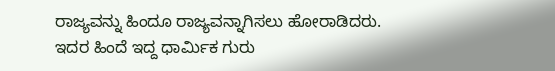ರಾಜ್ಯವನ್ನು ಹಿಂದೂ ರಾಜ್ಯವನ್ನಾಗಿಸಲು ಹೋರಾಡಿದರು. ಇದರ ಹಿಂದೆ ಇದ್ದ ಧಾರ್ಮಿಕ ಗುರು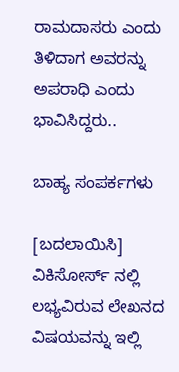ರಾಮದಾಸರು ಎಂದು ತಿಳಿದಾಗ ಅವರನ್ನು ಅಪರಾಧಿ ಎಂದು ಭಾವಿಸಿದ್ದರು..

ಬಾಹ್ಯ ಸಂಪರ್ಕಗಳು

[ಬದಲಾಯಿಸಿ]
ವಿಕಿಸೋರ್ಸ್ ನಲ್ಲಿ ಲಭ್ಯವಿರುವ ಲೇಖನದ ವಿಷಯವನ್ನು ಇಲ್ಲಿ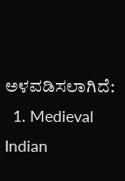ಅಳವಡಿಸಲಾಗಿದೆ:
  1. Medieval Indian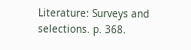Literature: Surveys and selections. p. 368.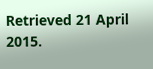Retrieved 21 April 2015.